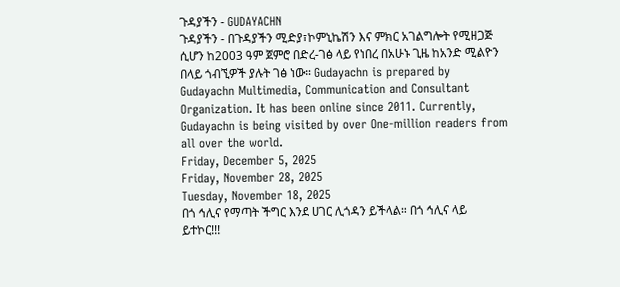ጉዳያችን - GUDAYACHN
ጉዳያችን - በጉዳያችን ሚድያ፣ኮምኒኬሽን እና ምክር አገልግሎት የሚዘጋጅ ሲሆን ከ2003 ዓም ጀምሮ በድረ-ገፅ ላይ የነበረ በአሁኑ ጊዜ ከአንድ ሚልዮን በላይ ጎብኚዎች ያሉት ገፅ ነው። Gudayachn is prepared by Gudayachn Multimedia, Communication and Consultant Organization. It has been online since 2011. Currently, Gudayachn is being visited by over One-million readers from all over the world.
Friday, December 5, 2025
Friday, November 28, 2025
Tuesday, November 18, 2025
በጎ ኅሊና የማጣት ችግር እንደ ሀገር ሊጎዳን ይችላል። በጎ ኅሊና ላይ ይተኮር!!!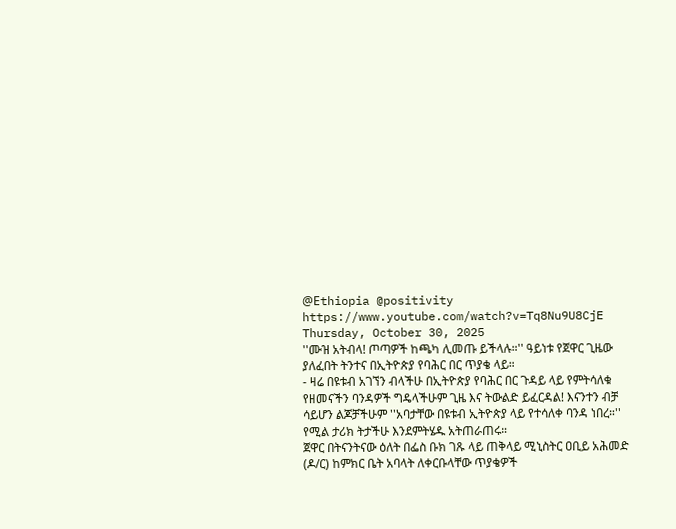@Εthiopia @positivity
https://www.youtube.com/watch?v=Tq8Nu9U8CjE
Thursday, October 30, 2025
''ሙዝ አትብላ! ጦጣዎች ከጫካ ሊመጡ ይችላሉ።'' ዓይነቱ የጀዋር ጊዜው ያለፈበት ትንተና በኢትዮጵያ የባሕር በር ጥያቄ ላይ።
- ዛሬ በዩቱብ አገኘን ብላችሁ በኢትዮጵያ የባሕር በር ጉዳይ ላይ የምትሳለቁ የዘመናችን ባንዳዎች ግዴላችሁም ጊዜ እና ትውልድ ይፈርዳል! እናንተን ብቻ ሳይሆን ልጆቻችሁም ''አባታቸው በዩቱብ ኢትዮጵያ ላይ የተሳለቀ ባንዳ ነበረ።'' የሚል ታሪክ ትታችሁ እንደምትሄዱ አትጠራጠሩ።
ጀዋር በትናንትናው ዕለት በፌስ ቡክ ገጹ ላይ ጠቅላይ ሚኒስትር ዐቢይ አሕመድ (ዶ/ር) ከምክር ቤት አባላት ለቀርቡላቸው ጥያቄዎች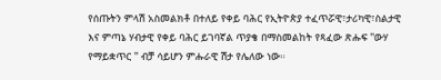የሰጡትን ምላሽ አስመልክቶ በተለይ የቀይ ባሕር የኢትዮጵያ ተፈጥሯዊ፣ታሪካዊ፣ስልታዊ እና ምጣኔ ሃብታዊ የቀይ ባሕር ይገባኛል ጥያቄ በማስመልከት የጻፈው ጽሑፍ ''ውሃ የማይቋጥር '' ብቻ ሳይሆን ምሑራዊ ሽታ የሌለው ነው።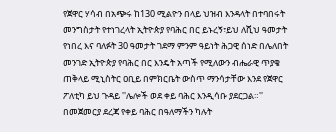የጀዋር ሃሳብ በአጭሩ ከ130 ሚልዮን በላይ ህዝብ እንዳላት በተባበሩት መንግስታት የተነገረላት ኢትዮጵያ የባሕር በር ይኑረኝ፣ይህ ለሺህ ዓመታት የነበረ እና ባለፉት 30 ዓመታት ገደማ ምንም ዓይነት ሕጋዊ ሰነድ በሌለበት መንገድ ኢትዮጵያ የባሕር በር እንዴት አጣች የሚለውን ብሔራዊ ጥያቄ ጠቅላይ ሚኒስትር ዐቢይ በምክርቤት ውስጥ ማንሳታቸው እንደ የጀዋር ፖለቲካ ይህ ጉዳይ ''ሌሎች ወደ ቀይ ባሕር እንዲሳቡ ያደርጋል።''
በመጀመርያ ደረጃ የቀይ ባሕር በዓለማችን ካሉት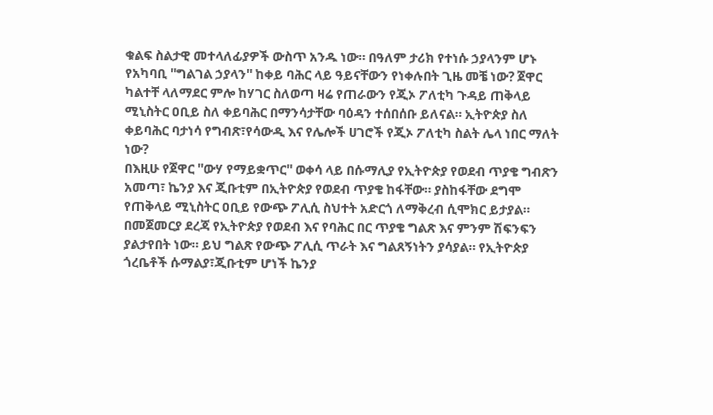ቁልፍ ስልታዊ መተላለፊያዎች ውስጥ አንዱ ነው። በዓለም ታሪክ የተነሱ ኃያላንም ሆኑ የአካባቢ ''ግልገል ኃያላን'' ከቀይ ባሕር ላይ ዓይናቸውን የነቀሉበት ጊዜ መቼ ነው? ጀዋር ካልተቸ ላለማደር ምሎ ከሃገር ስለወጣ ዛሬ የጠራውን የጂኦ ፖለቲካ ጉዳይ ጠቅላይ ሚኒስትር ዐቢይ ስለ ቀይባሕር በማንሳታቸው ባዕዳን ተሰበሰቡ ይለናል። ኢትዮጵያ ስለ ቀይባሕር ባታነሳ የግብጽ፣የሳውዲ እና የሌሎች ሀገሮች የጂኦ ፖለቲካ ስልት ሌላ ነበር ማለት ነው?
በእዚሁ የጀዋር ''ውሃ የማይቋጥር'' ወቀሳ ላይ በሱማሊያ የኢትዮጵያ የወደብ ጥያቄ ግብጽን አመጣ፣ ኬንያ እና ጂቡቲም በኢትዮጵያ የወደብ ጥያቄ ከፋቸው። ያስከፋቸው ደግሞ የጠቅላይ ሚኒስትር ዐቢይ የውጭ ፖሊሲ ስህተት አድርጎ ለማቅረብ ሲሞክር ይታያል።
በመጀመርያ ደረጃ የኢትዮጵያ የወደብ እና የባሕር በር ጥያቄ ግልጽ እና ምንም ሽፍንፍን ያልታየበት ነው። ይህ ግልጽ የውጭ ፖሊሲ ጥራት እና ግልጸኝነትን ያሳያል። የኢትዮጵያ ጎረቤቶች ሱማልያ፣ጂቡቲም ሆነች ኬንያ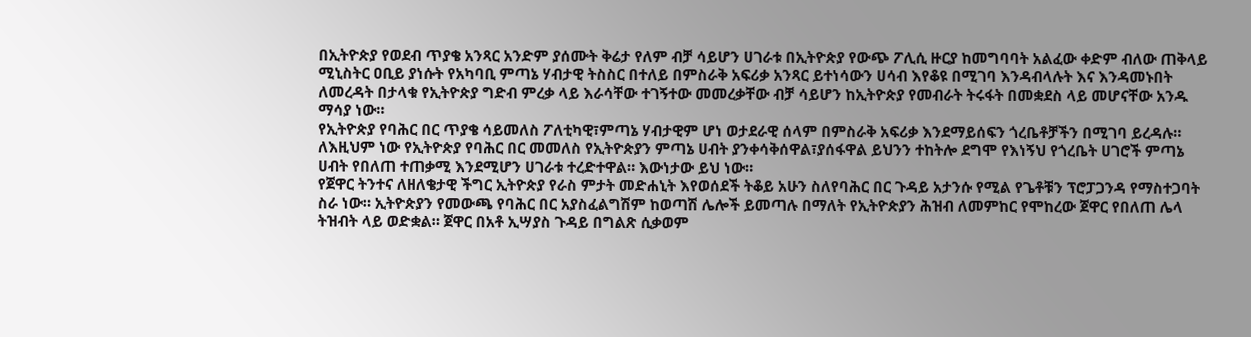በኢትዮጵያ የወደብ ጥያቄ አንጻር አንድም ያሰሙት ቅሬታ የለም ብቻ ሳይሆን ሀገራቱ በኢትዮጵያ የውጭ ፖሊሲ ዙርያ ከመግባባት አልፈው ቀድም ብለው ጠቅላይ ሚኒስትር ዐቢይ ያነሱት የአካባቢ ምጣኔ ሃብታዊ ትስስር በተለይ በምስራቅ አፍሪቃ አንጻር ይተነሳውን ሀሳብ እየቆዩ በሚገባ እንዳብላሉት እና እንዳመኑበት ለመረዳት በታላቁ የኢትዮጵያ ግድብ ምረቃ ላይ እራሳቸው ተገኝተው መመረቃቸው ብቻ ሳይሆን ከኢትዮጵያ የመብራት ትሩፋት በመቋደስ ላይ መሆናቸው አንዱ ማሳያ ነው።
የኢትዮጵያ የባሕር በር ጥያቄ ሳይመለስ ፖለቲካዊ፣ምጣኔ ሃብታዊም ሆነ ወታደራዊ ሰላም በምስራቅ አፍሪቃ እንደማይሰፍን ጎረቤቶቻችን በሚገባ ይረዳሉ። ለእዚህም ነው የኢትዮጵያ የባሕር በር መመለስ የኢትዮጵያን ምጣኔ ሀብት ያንቀሳቅሰዋል፣ያሰፋዋል ይህንን ተከትሎ ደግሞ የእነኝህ የጎረቤት ሀገሮች ምጣኔ ሀብት የበለጠ ተጠቃሚ እንደሚሆን ሀገራቱ ተረድተዋል። እውነታው ይህ ነው።
የጀዋር ትንተና ለዘለቄታዊ ችግር ኢትዮጵያ የራስ ምታት መድሐኒት እየወሰደች ትቆይ አሁን ስለየባሕር በር ጉዳይ አታንሱ የሚል የጌቶቹን ፕሮፓጋንዳ የማስተጋባት ስራ ነው። ኢትዮጵያን የመውጫ የባሕር በር አያስፈልግሽም ከወጣሽ ሌሎች ይመጣሉ በማለት የኢትዮጵያን ሕዝብ ለመምከር የሞከረው ጀዋር የበለጠ ሌላ ትዝብት ላይ ወድቋል። ጀዋር በአቶ ኢሣያስ ጉዳይ በግልጽ ሲቃወም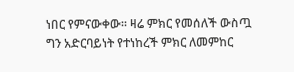ነበር የምናውቀው። ዛሬ ምክር የመሰለች ውስጧ ግን አድርባይነት የተነከረች ምክር ለመምከር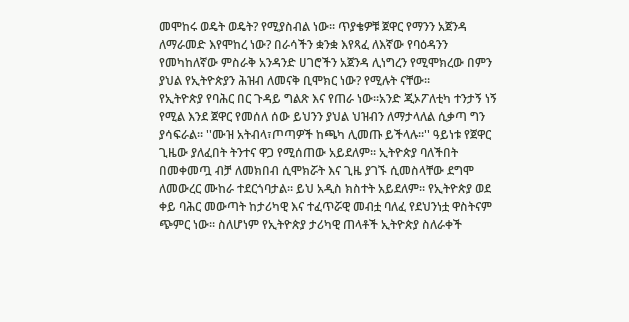መሞከሩ ወዴት ወዴት? የሚያስብል ነው። ጥያቄዎቹ ጀዋር የማንን አጀንዳ ለማራመድ እየሞከረ ነው? በራሳችን ቋንቋ እየጻፈ ለእኛው የባዕዳንን የመካከለኛው ምስራቅ አንዳንድ ሀገሮችን አጀንዳ ሊነግረን የሚሞክረው በምን ያህል የኢትዮጵያን ሕዝብ ለመናቅ ቢሞክር ነው? የሚሉት ናቸው።
የኢትዮጵያ የባሕር በር ጉዳይ ግልጽ እና የጠራ ነው።አንድ ጂኦፖለቲካ ተንታኝ ነኝ የሚል እንደ ጀዋር የመሰለ ሰው ይህንን ያህል ህዝብን ለማታላለል ሲቃጣ ግን ያሳፍራል። ''ሙዝ አትብላ፣ጦጣዎች ከጫካ ሊመጡ ይችላሉ።'' ዓይነቱ የጀዋር ጊዜው ያለፈበት ትንተና ዋጋ የሚሰጠው አይደለም። ኢትዮጵያ ባለችበት በመቀመጧ ብቻ ለመክበብ ሲሞክሯት እና ጊዜ ያገኙ ሲመስላቸው ደግሞ ለመውረር ሙከራ ተደርጎባታል። ይህ አዲስ ክስተት አይደለም። የኢትዮጵያ ወደ ቀይ ባሕር መውጣት ከታሪካዊ እና ተፈጥሯዊ መብቷ ባለፈ የደህንነቷ ዋስትናም ጭምር ነው። ስለሆነም የኢትዮጵያ ታሪካዊ ጠላቶች ኢትዮጵያ ስለራቀች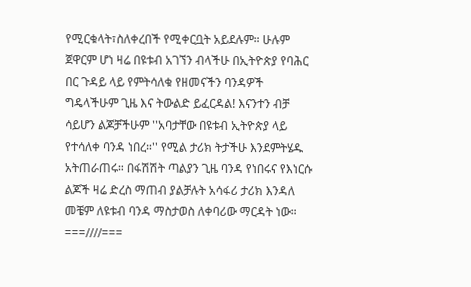የሚርቁላት፣ስለቀረበች የሚቀርቧት አይደሉም። ሁሉም ጀዋርም ሆነ ዛሬ በዩቱብ አገኘን ብላችሁ በኢትዮጵያ የባሕር በር ጉዳይ ላይ የምትሳለቁ የዘመናችን ባንዳዎች ግዴላችሁም ጊዜ እና ትውልድ ይፈርዳል! እናንተን ብቻ ሳይሆን ልጆቻችሁም ''አባታቸው በዩቱብ ኢትዮጵያ ላይ የተሳለቀ ባንዳ ነበረ።'' የሚል ታሪክ ትታችሁ እንደምትሄዱ አትጠራጠሩ። በፋሽሽት ጣልያን ጊዜ ባንዳ የነበሩና የእነርሱ ልጆች ዛሬ ድረስ ማጠብ ያልቻሉት አሳፋሪ ታሪክ እንዳለ መቼም ለዩቱብ ባንዳ ማስታወስ ለቀባሪው ማርዳት ነው።
===////===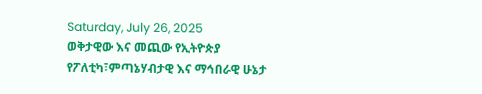Saturday, July 26, 2025
ወቅታዊው እና መጪው የኢትዮጵያ የፖለቲካ፣ምጣኔሃብታዊ እና ማኅበራዊ ሁኔታ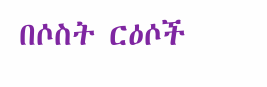በሶስት ርዕሶች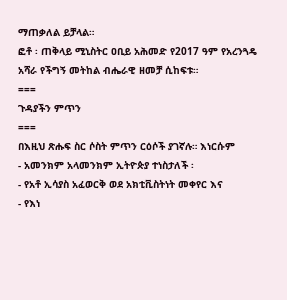ማጠቃለል ይቻላል።
ፎቶ ፡ ጠቅላይ ሚኒስትር ዐቢይ አሕመድ የ2017 ዓም የአረንጓዴ አሻራ የችግኝ መትከል ብሔራዊ ዘመቻ ሲከፍቱ።
===
ጉዳያችን ምጥን
===
በእዚህ ጽሑፍ ስር ሶስት ምጥን ርዕሶች ያገኛሉ። እነርሱም
- አመንክም አላመንክም ኢትዮጵያ ተነስታለች ፡
- የአቶ ኢሳያስ አፈወርቅ ወደ አክቲቪስትነት መቀየር እና
- የእነ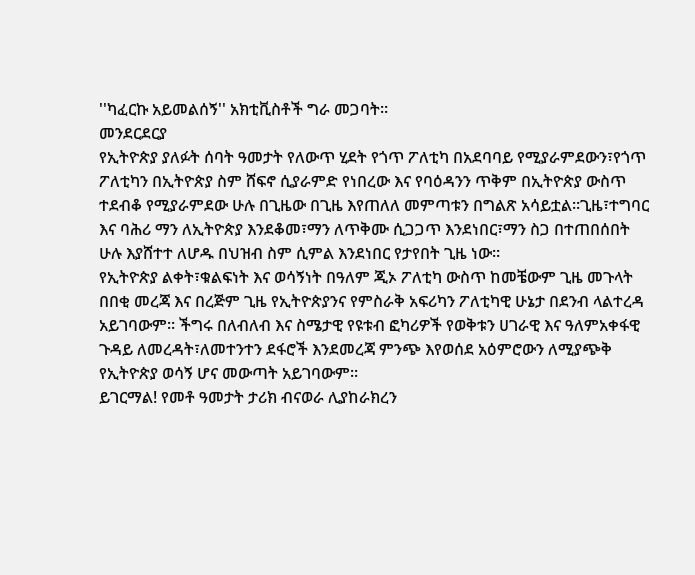''ካፈርኩ አይመልሰኝ'' አክቲቪስቶች ግራ መጋባት።
መንደርደርያ
የኢትዮጵያ ያለፉት ሰባት ዓመታት የለውጥ ሂደት የጎጥ ፖለቲካ በአደባባይ የሚያራምደውን፣የጎጥ ፖለቲካን በኢትዮጵያ ስም ሸፍኖ ሲያራምድ የነበረው እና የባዕዳንን ጥቅም በኢትዮጵያ ውስጥ ተደብቆ የሚያራምደው ሁሉ በጊዜው በጊዜ እየጠለለ መምጣቱን በግልጽ አሳይቷል።ጊዜ፣ተግባር እና ባሕሪ ማን ለኢትዮጵያ እንደቆመ፣ማን ለጥቅሙ ሲጋጋጥ እንደነበር፣ማን ስጋ በተጠበሰበት ሁሉ እያሸተተ ለሆዱ በህዝብ ስም ሲምል እንደነበር የታየበት ጊዜ ነው።
የኢትዮጵያ ልቀት፣ቁልፍነት እና ወሳኝነት በዓለም ጂኦ ፖለቲካ ውስጥ ከመቼውም ጊዜ መጉላት በበቂ መረጃ እና በረጅም ጊዜ የኢትዮጵያንና የምስራቅ አፍሪካን ፖለቲካዊ ሁኔታ በደንብ ላልተረዳ አይገባውም። ችግሩ በለብለብ እና ስሜታዊ የዩቱብ ፎካሪዎች የወቅቱን ሀገራዊ እና ዓለምአቀፋዊ ጉዳይ ለመረዳት፣ለመተንተን ደፋሮች እንደመረጃ ምንጭ እየወሰደ አዕምሮውን ለሚያጭቅ የኢትዮጵያ ወሳኝ ሆና መውጣት አይገባውም።
ይገርማል! የመቶ ዓመታት ታሪክ ብናወራ ሊያከራክረን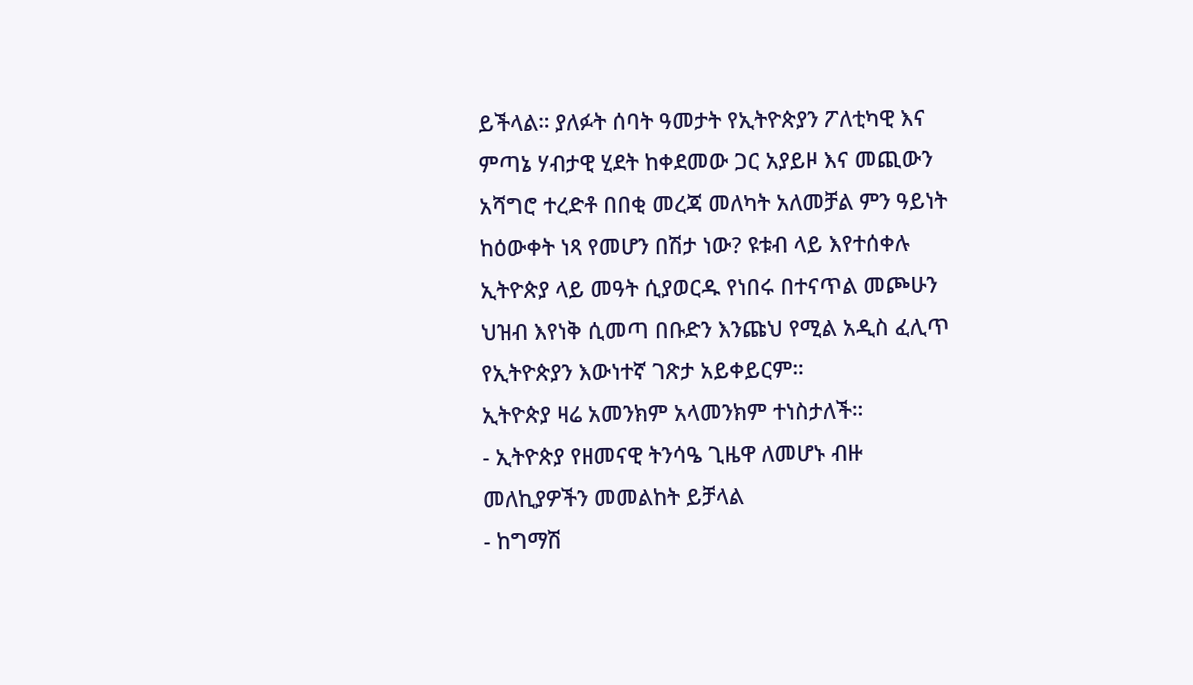ይችላል። ያለፉት ሰባት ዓመታት የኢትዮጵያን ፖለቲካዊ እና ምጣኔ ሃብታዊ ሂደት ከቀደመው ጋር አያይዞ እና መጪውን አሻግሮ ተረድቶ በበቂ መረጃ መለካት አለመቻል ምን ዓይነት ከዕውቀት ነጻ የመሆን በሽታ ነው? ዩቱብ ላይ እየተሰቀሉ ኢትዮጵያ ላይ መዓት ሲያወርዱ የነበሩ በተናጥል መጮሁን ህዝብ እየነቅ ሲመጣ በቡድን እንጩህ የሚል አዲስ ፈሊጥ የኢትዮጵያን እውነተኛ ገጽታ አይቀይርም።
ኢትዮጵያ ዛሬ አመንክም አላመንክም ተነስታለች።
- ኢትዮጵያ የዘመናዊ ትንሳዔ ጊዜዋ ለመሆኑ ብዙ መለኪያዎችን መመልከት ይቻላል
- ከግማሽ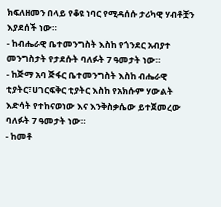ክፍለዘመን በላይ የቆዩ ነባር የሚዳሰሱ ታሪካዊ ሃብቶቿን እያደሰች ነው።
- ከብሔራዊ ቤተመንግስት እስከ የጎንደር አብያተ መንግስታት የታደሱት ባለፉት 7 ዓመታት ነው።
- ከጅማ አባ ጅፋር ቤተመንግስት እስከ ብሔራዊ ቲያትር፣ሀገርፍቅር ቲያትር እስከ የአክሱም ሃውልት እድሳት የተከናወነው እና እንቅስቃሴው ይተጀመረው ባለፉት 7 ዓመታት ነው።
- ከመቶ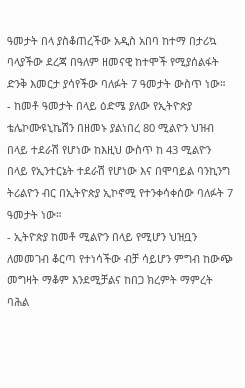ዓመታት በላ ያስቆጠረችው አዲስ አበባ ከተማ በታሪኳ ባላያችው ደረጃ በዓለም ዘመናዊ ከተሞች የሚያሰልፋት ድንቅ እመርታ ያሳየችው ባለፉት 7 ዓመታት ውስጥ ነው።
- ከመቶ ዓመታት በላይ ዕድሜ ያለው የኢትዮጵያ ቴሌኮሙዩኒኬሽን በዘመኑ ያልነበረ 80 ሚልዮን ህዝብ በላይ ተደራሽ የሆነው ከእዚህ ውስጥ ከ 43 ሚልዮን በላይ የኢንተርኔት ተደራሽ የሆነው እና በሞባይል ባንኪንግ ትሪልዮን ብር በኢትዮጵያ ኢኮኖሚ የተንቀሳቀሰው ባለፉት 7 ዓመታት ነው።
- ኢትዮጵያ ከመቶ ሚልዮን በላይ የሚሆን ህዝቧን ለመመገብ ቆርጣ የተነሳችው ብቻ ሳይሆን ምግብ ከውጭ መግዛት ማቆም እንደሚቻልና ከበጋ ክረምት ማምረት ባሕል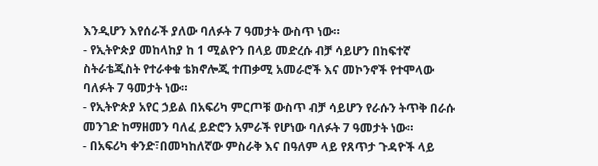እንዲሆን እየሰራች ያለው ባለፉት 7 ዓመታት ውስጥ ነው።
- የኢትዮጵያ መከላከያ ከ 1 ሚልዮን በላይ መድረሱ ብቻ ሳይሆን በከፍተኛ ስትራቴጂስት የተራቀቁ ቴክኖሎጂ ተጠቃሚ አመራሮች እና መኮንኖች የተሞላው ባለፉት 7 ዓመታት ነው።
- የኢትዮጵያ አየር ኃይል በአፍሪካ ምርጦቹ ውስጥ ብቻ ሳይሆን የራሱን ትጥቅ በራሱ መንገድ ከማዘመን ባለፈ ይድሮን አምራች የሆነው ባለፉት 7 ዓመታት ነው።
- በአፍሪካ ቀንድ፣በመካከለኛው ምስራቅ እና በዓለም ላይ የጸጥታ ጉዳዮች ላይ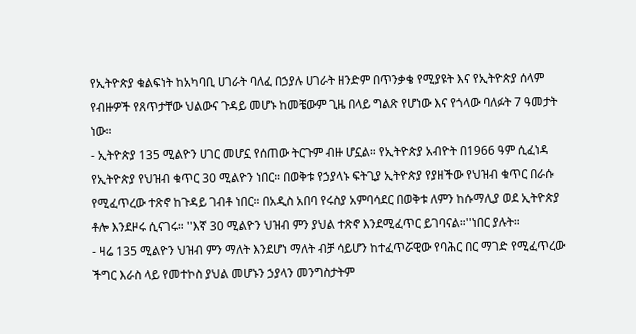የኢትዮጵያ ቁልፍነት ከአካባቢ ሀገራት ባለፈ በኃያሉ ሀገራት ዘንድም በጥንቃቄ የሚያዩት እና የኢትዮጵያ ሰላም የብዙዎች የጸጥታቸው ህልውና ጉዳይ መሆኑ ከመቼውም ጊዜ በላይ ግልጽ የሆነው እና የጎላው ባለፉት 7 ዓመታት ነው።
- ኢትዮጵያ 135 ሚልዮን ሀገር መሆኗ የሰጠው ትርጉም ብዙ ሆኗል። የኢትዮጵያ አብዮት በ1966 ዓም ሲፈነዳ የኢትዮጵያ የህዝብ ቁጥር 30 ሚልዮን ነበር። በወቅቱ የኃያላኑ ፍትጊያ ኢትዮጵያ የያዘችው የህዝብ ቁጥር በራሱ የሚፈጥረው ተጽኖ ከጉዳይ ገብቶ ነበር። በአዲስ አበባ የሩስያ አምባሳደር በወቅቱ ለምን ከሱማሊያ ወደ ኢትዮጵያ ቶሎ እንደዞሩ ሲናገሩ። ''እኛ 30 ሚልዮን ህዝብ ምን ያህል ተጽኖ እንደሚፈጥር ይገባናል።''ነበር ያሉት።
- ዛሬ 135 ሚልዮን ህዝብ ምን ማለት እንደሆነ ማለት ብቻ ሳይሆን ከተፈጥሯዊው የባሕር በር ማገድ የሚፈጥረው ችግር እራስ ላይ የመተኮስ ያህል መሆኑን ኃያላን መንግስታትም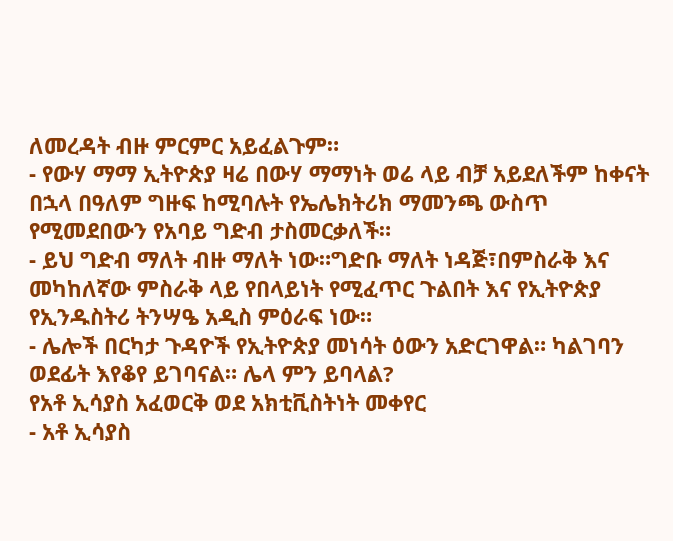ለመረዳት ብዙ ምርምር አይፈልጉም።
- የውሃ ማማ ኢትዮጵያ ዛሬ በውሃ ማማነት ወሬ ላይ ብቻ አይደለችም ከቀናት በኋላ በዓለም ግዙፍ ከሚባሉት የኤሌክትሪክ ማመንጫ ውስጥ የሚመደበውን የአባይ ግድብ ታስመርቃለች።
- ይህ ግድብ ማለት ብዙ ማለት ነው።ግድቡ ማለት ነዳጅ፣በምስራቅ እና መካከለኛው ምስራቅ ላይ የበላይነት የሚፈጥር ጉልበት እና የኢትዮጵያ የኢንዱስትሪ ትንሣዔ አዲስ ምዕራፍ ነው።
- ሌሎች በርካታ ጉዳዮች የኢትዮጵያ መነሳት ዕውን አድርገዋል። ካልገባን ወደፊት እየቆየ ይገባናል። ሌላ ምን ይባላል?
የአቶ ኢሳያስ አፈወርቅ ወደ አክቲቪስትነት መቀየር
- አቶ ኢሳያስ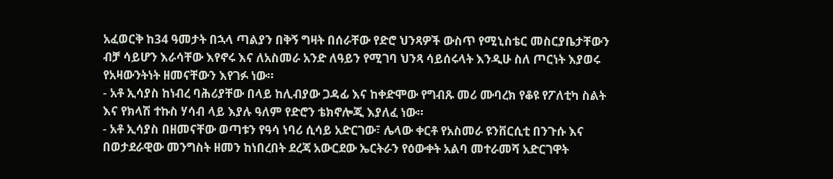አፈወርቅ ከ34 ዓመታት በኋላ ጣልያን በቅኝ ግዛት በሰራቸው የድሮ ህንጻዎች ውስጥ የሚኒስቴር መስርያቤታቸውን ብቻ ሳይሆን እራሳቸው እየኖሩ እና ለአስመራ አንድ ለዓይን የሚገባ ህንጻ ሳይሰሩላት እንዲሁ ስለ ጦርነት እያወሩ የአዛውንትነት ዘመናቸውን እየገፉ ነው።
- አቶ ኢሳያስ ከነብረ ባሕሪያቸው በላይ ከሊብያው ጋዳፊ እና ከቀድሞው የግብጹ መሪ ሙባረክ የቆዩ የፖለቲካ ስልት እና የክላሽ ተኩስ ሃሳብ ላይ እያሉ ዓለም የድሮን ቴክኖሎጂ እያለፈ ነው።
- አቶ ኢሳያስ በዘመናቸው ወጣቱን የዓሳ ነባሪ ሲሳይ አድርገው፣ ሌላው ቀርቶ የአስመራ ዩንቨርሲቲ በንጉሱ እና በወታደራዊው መንግስት ዘመን ከነበረበት ደረጃ አውርደው ኤርትራን የዕውቀት አልባ መተራመሻ አድርገዋት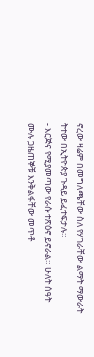ኖረው ዛሬም በመግለጫቸው ስለ የሃገራቸው ልማት ማውራት ትተው በኢትዮጵያ ጉዳይ ይፈተፍታሉ።
- እርጅና የሚያመጣው የራሱ ተጽዕኖ ይኖራል። ሁለት ሰዓት ሙሉ ጋዜጠኞቹ እንቅልፋቸው መጥቶ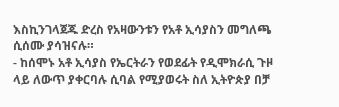እስኪንገላጀጁ ድረስ የአዛውንቱን የአቶ ኢሳያስን መግለጫ ሲሰሙ ያሳዝናሉ።
- ከሰሞኑ አቶ ኢሳያስ የኤርትራን የወደፊት የዲሞክራሲ ጉዞ ላይ ለውጥ ያቀርባሉ ሲባል የሚያወሩት ስለ ኢትዮጵያ በቻ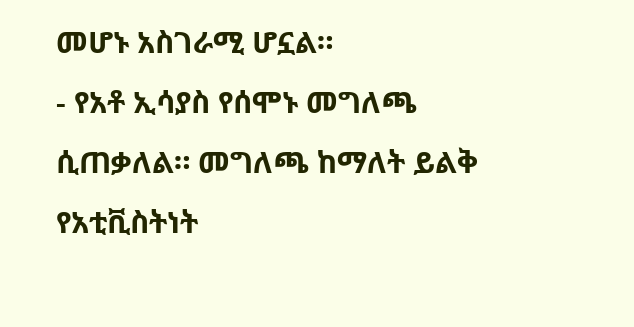መሆኑ አስገራሚ ሆኗል።
- የአቶ ኢሳያስ የሰሞኑ መግለጫ ሲጠቃለል። መግለጫ ከማለት ይልቅ የአቲቪስትነት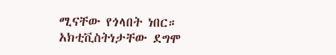ሚናቸው የጎላበት ነበር። አክቲቪስትነታቸው ደግሞ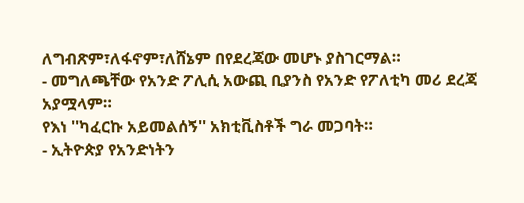ለግብጽም፣ለፋኖም፣ለሸኔም በየደረጃው መሆኑ ያስገርማል።
- መግለጫቸው የአንድ ፖሊሲ አውጪ ቢያንስ የአንድ የፖለቲካ መሪ ደረጃ አያሟላም።
የእነ ''ካፈርኩ አይመልሰኝ'' አክቲቪስቶች ግራ መጋባት።
- ኢትዮጵያ የአንድነትን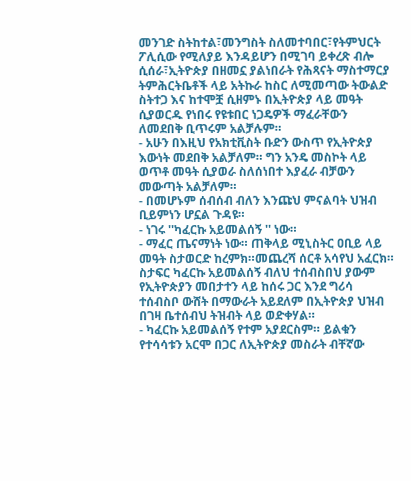መንገድ ስትከተል፣መንግስት ስለመተባበር፣የትምህርት ፖሊሲው የሚለያይ እንዳይሆን በሚገባ ይቀረጽ ብሎ ሲሰራ፣ኢትዮጵያ በዘመኗ ያልነበራት የሕጻናት ማስተማርያ ትምሕርትቤቶች ላይ አትኩራ ከስር ለሚመጣው ትውልድ ስትተጋ እና ከተሞቿ ሲዘምኑ በኢትዮጵያ ላይ መዓት ሲያወርዱ የነበሩ የዩቱበር ነጋዴዎች ማፈራቸውን ለመደበቅ ቢጥሩም አልቻሉም።
- አሁን በእዚህ የአክቲቪስት ቡድን ውስጥ የኢትዮጵያ እውነት መደበቅ አልቻለም። ግን አንዴ መስኮት ላይ ወጥቶ መዓት ሲያወራ ስለሰነበተ እያፈራ ብቻውን መውጣት አልቻለም።
- በመሆኑም ሰብሰብ ብለን እንጩህ ምናልባት ህዝብ ቢይምነን ሆኗል ጉዳዩ።
- ነገሩ ''ካፈርኩ አይመልሰኝ '' ነው።
- ማፈር ጤናማነት ነው። ጠቅላይ ሚኒስትር ዐቢይ ላይ መዓት ስታወርድ ከረምክ።መጨረሻ ሰርቶ አሳየህ አፈርክ። ስታፍር ካፈርኩ አይመልሰኝ ብለህ ተሰብስበህ ያውም የኢትዮጵያን መበታተን ላይ ከሰሩ ጋር እንደ ግሪሳ ተሰብስቦ ውሸት በማውራት አይደለም በኢትዮጵያ ህዝብ በገዛ ቤተሰብህ ትዝብት ላይ ወድቀሃል።
- ካፈርኩ አይመልሰኝ የተም አያደርስም። ይልቁን የተሳሳቱን አርሞ በጋር ለኢትዮጵያ መስራት ብቸኛው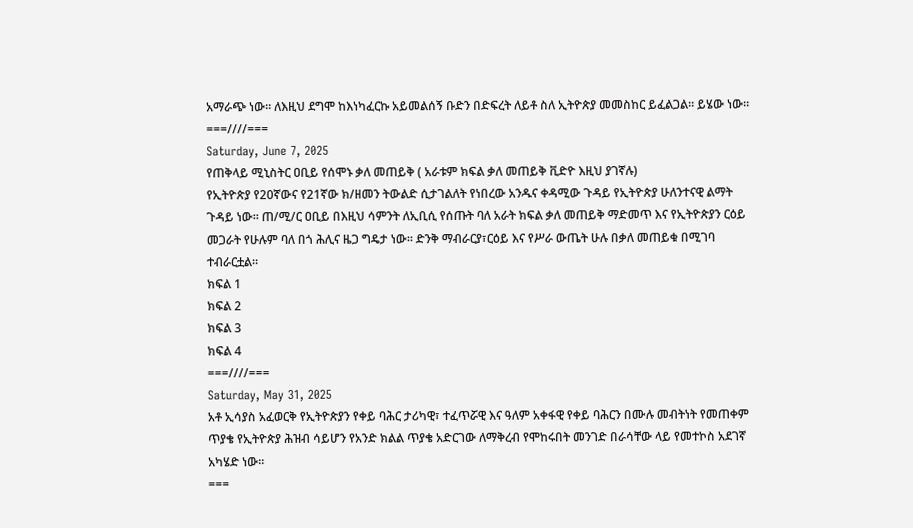አማራጭ ነው። ለእዚህ ደግሞ ከእነካፈርኩ አይመልሰኝ ቡድን በድፍረት ለይቶ ስለ ኢትዮጵያ መመስከር ይፈልጋል። ይሄው ነው።
===////===
Saturday, June 7, 2025
የጠቅላይ ሚኒስትር ዐቢይ የሰሞኑ ቃለ መጠይቅ ( አራቱም ክፍል ቃለ መጠይቅ ቪድዮ እዚህ ያገኛሉ)
የኢትዮጵያ የ20ኛውና የ21ኛው ክ/ዘመን ትውልድ ሲታገልለት የነበረው አንዱና ቀዳሚው ጉዳይ የኢትዮጵያ ሁለንተናዊ ልማት ጉዳይ ነው። ጠ/ሚ/ር ዐቢይ በእዚህ ሳምንት ለኢቢሲ የሰጡት ባለ አራት ክፍል ቃለ መጠይቅ ማድመጥ እና የኢትዮጵያን ርዕይ መጋራት የሁሉም ባለ በጎ ሕሊና ዜጋ ግዴታ ነው። ድንቅ ማብራርያ፣ርዕይ እና የሥራ ውጤት ሁሉ በቃለ መጠይቁ በሚገባ ተብራርቷል።
ክፍል 1
ክፍል 2
ክፍል 3
ክፍል 4
===////===
Saturday, May 31, 2025
አቶ ኢሳያስ አፈወርቅ የኢትዮጵያን የቀይ ባሕር ታሪካዊ፣ ተፈጥሯዊ እና ዓለም አቀፋዊ የቀይ ባሕርን በሙሉ መብትነት የመጠቀም ጥያቄ የኢትዮጵያ ሕዝብ ሳይሆን የአንድ ክልል ጥያቄ አድርገው ለማቅረብ የሞከሩበት መንገድ በራሳቸው ላይ የመተኮስ አደገኛ አካሄድ ነው።
===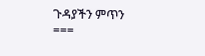ጉዳያችን ምጥን
===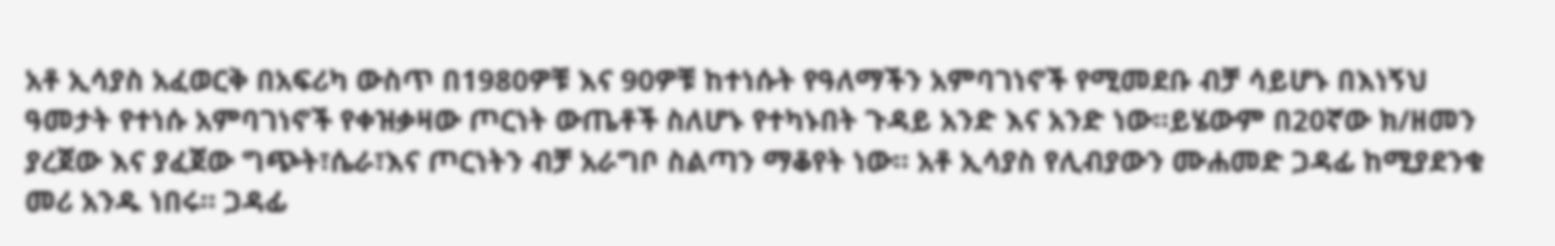አቶ ኢሳያስ አፈወርቅ በአፍሪካ ውስጥ በ1980ዎቹ እና 90ዎቹ ከተነሱት የዓለማችን አምባገነኖች የሚመደቡ ብቻ ሳይሆኑ በእነኝህ ዓመታት የተነሱ አምባገነኖች የቀዝቃዛው ጦርነት ውጤቶች ስለሆኑ የተካኑበት ጉዳይ አንድ እና አንድ ነው።ይሄውም በ20ኛው ክ/ዘመን ያረጀው እና ያፈጀው ግጭት፣ሴራ፣እና ጦርነትን ብቻ አራግቦ ስልጣን ማቆየት ነው። አቶ ኢሳያስ የሊብያውን ሙሐመድ ጋዳፊ ከሚያደንቁ መሪ አንዱ ነበሩ። ጋዳፊ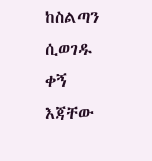ከስልጣን ሲወገዱ ቀኝ እጃቸው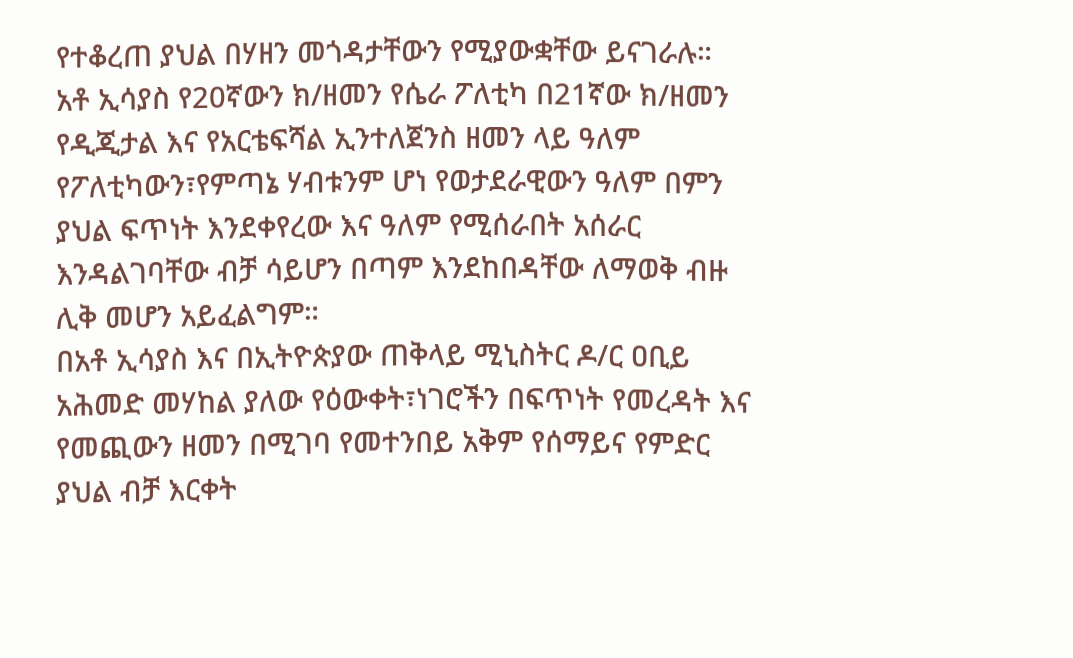የተቆረጠ ያህል በሃዘን መጎዳታቸውን የሚያውቋቸው ይናገራሉ።
አቶ ኢሳያስ የ20ኛውን ክ/ዘመን የሴራ ፖለቲካ በ21ኛው ክ/ዘመን የዲጂታል እና የአርቴፍሻል ኢንተለጀንስ ዘመን ላይ ዓለም የፖለቲካውን፣የምጣኔ ሃብቱንም ሆነ የወታደራዊውን ዓለም በምን ያህል ፍጥነት እንደቀየረው እና ዓለም የሚሰራበት አሰራር እንዳልገባቸው ብቻ ሳይሆን በጣም እንደከበዳቸው ለማወቅ ብዙ ሊቅ መሆን አይፈልግም።
በአቶ ኢሳያስ እና በኢትዮጵያው ጠቅላይ ሚኒስትር ዶ/ር ዐቢይ አሕመድ መሃከል ያለው የዕውቀት፣ነገሮችን በፍጥነት የመረዳት እና የመጪውን ዘመን በሚገባ የመተንበይ አቅም የሰማይና የምድር ያህል ብቻ እርቀት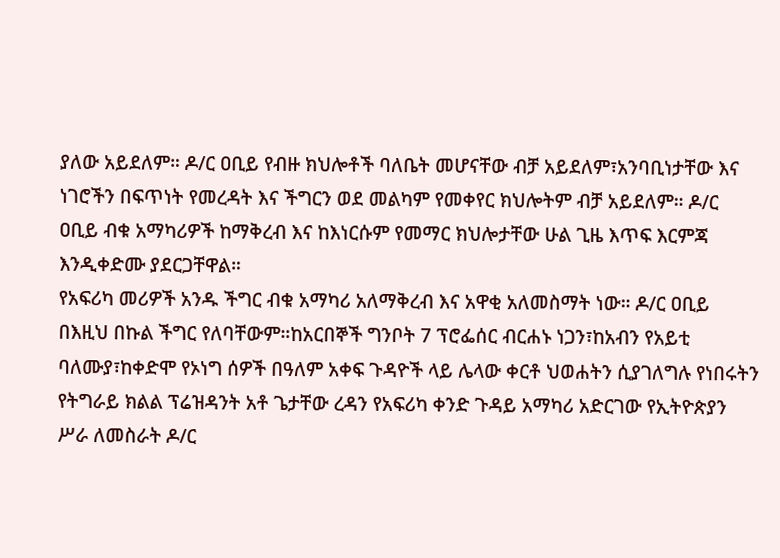ያለው አይደለም። ዶ/ር ዐቢይ የብዙ ክህሎቶች ባለቤት መሆናቸው ብቻ አይደለም፣አንባቢነታቸው እና ነገሮችን በፍጥነት የመረዳት እና ችግርን ወደ መልካም የመቀየር ክህሎትም ብቻ አይደለም። ዶ/ር ዐቢይ ብቁ አማካሪዎች ከማቅረብ እና ከእነርሱም የመማር ክህሎታቸው ሁል ጊዜ እጥፍ እርምጃ እንዲቀድሙ ያደርጋቸዋል።
የአፍሪካ መሪዎች አንዱ ችግር ብቁ አማካሪ አለማቅረብ እና አዋቂ አለመስማት ነው። ዶ/ር ዐቢይ በእዚህ በኩል ችግር የለባቸውም።ከአርበኞች ግንቦት 7 ፕሮፌሰር ብርሐኑ ነጋን፣ከአብን የአይቲ ባለሙያ፣ከቀድሞ የኦነግ ሰዎች በዓለም አቀፍ ጉዳዮች ላይ ሌላው ቀርቶ ህወሐትን ሲያገለግሉ የነበሩትን የትግራይ ክልል ፕሬዝዳንት አቶ ጌታቸው ረዳን የአፍሪካ ቀንድ ጉዳይ አማካሪ አድርገው የኢትዮጵያን ሥራ ለመስራት ዶ/ር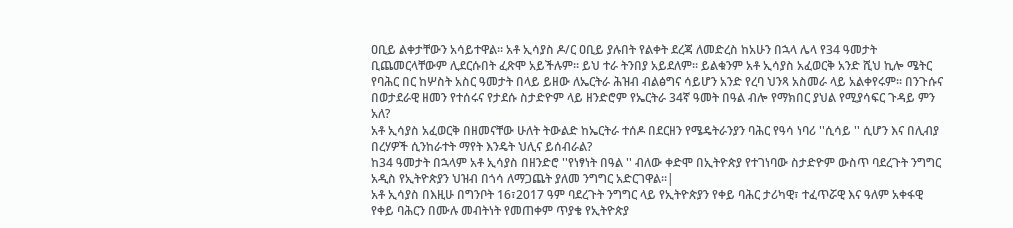ዐቢይ ልቀታቸውን አሳይተዋል። አቶ ኢሳያስ ዶ/ር ዐቢይ ያሉበት የልቀት ደረጃ ለመድረስ ከአሁን በኋላ ሌላ የ34 ዓመታት ቢጨመርላቸውም ሊደርሱበት ፈጽሞ አይችሉም። ይህ ተራ ትንበያ አይደለም። ይልቁንም አቶ ኢሳያስ አፈወርቅ አንድ ሺህ ኪሎ ሜትር የባሕር በር ከሦስት አስር ዓመታት በላይ ይዘው ለኤርትራ ሕዝብ ብልፅግና ሳይሆን አንድ የረባ ህንጻ አስመራ ላይ አልቀየሩም። በንጉሱና በወታደራዊ ዘመን የተሰሩና የታደሱ ስታድዮም ላይ ዘንድሮም የኤርትራ 34ኛ ዓመት በዓል ብሎ የማክበር ያህል የሚያሳፍር ጉዳይ ምን አለ?
አቶ ኢሳያስ አፈወርቅ በዘመናቸው ሁለት ትውልድ ከኤርትራ ተሰዶ በደርዘን የሜዴትራንያን ባሕር የዓሳ ነባሪ ''ሲሳይ '' ሲሆን እና በሊብያ በረሃዎች ሲንከራተት ማየት እንዴት ህሊና ይሰብራል?
ከ34 ዓመታት በኋላም አቶ ኢሳያስ በዘንድሮ ''የነፃነት በዓል '' ብለው ቀድሞ በኢትዮጵያ የተገነባው ስታድዮም ውስጥ ባደረጉት ንግግር አዲስ የኢትዮጵያን ህዝብ በጎሳ ለማጋጨት ያለመ ንግግር አድርገዋል።|
አቶ ኢሳያስ በእዚሁ በግንቦት 16፣2017 ዓም ባደረጉት ንግግር ላይ የኢትዮጵያን የቀይ ባሕር ታሪካዊ፣ ተፈጥሯዊ እና ዓለም አቀፋዊ የቀይ ባሕርን በሙሉ መብትነት የመጠቀም ጥያቄ የኢትዮጵያ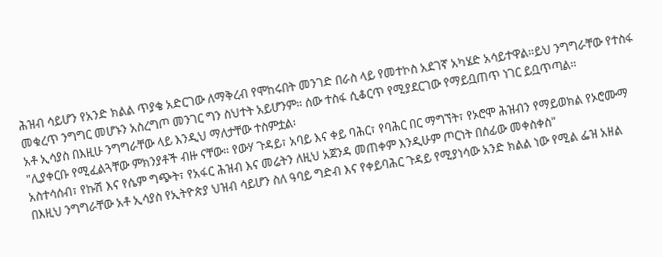ሕዝብ ሳይሆን የአንድ ክልል ጥያቄ አድርገው ለማቅረብ የሞከሩበት መንገድ በራስ ላይ የመተኮስ አደገኛ አካሄድ አሳይተዋል።ይህ ንግግራቸው የተስፋ መቁረጥ ንግግር መሆኑን አስረግጦ መንገር ግን ስህተት አይሆንም። ሰው ተስፋ ሲቆርጥ የሚያደርገው የማይቧጠጥ ነገር ይቧጥጣል።
አቶ ኢሳያስ በእዚሁ ንግግራቸው ላይ እንዲህ ማለታቸው ተስምቷል፡
"ሊያቀርቡ የሚፈልጓቸው ምክንያቶች ብዙ ናቸው። የውሃ ጉዳይ፣ አባይ እና ቀይ ባሕር፣ የባሕር በር ማግኘት፣ የኦሮሞ ሕዝብን የማይወክል የኦሮሙማ አስተሳሰብ፣ የኩሽ እና የሴም ግጭት፣ የአፋር ሕዝብ እና መሬትን ለዚህ አጀንዳ መጠቀም እንዲሁም ጦርነት በሰፊው መቀስቀስ"
በእዚህ ንግግራቸው አቶ ኢሳያስ የኢትዮጵያ ህዝብ ሳይሆን ስለ ዓባይ ግድብ እና የቀይባሕር ጉዳይ የሚያነሳው አንድ ክልል ነው የሚል ፌዝ አዘል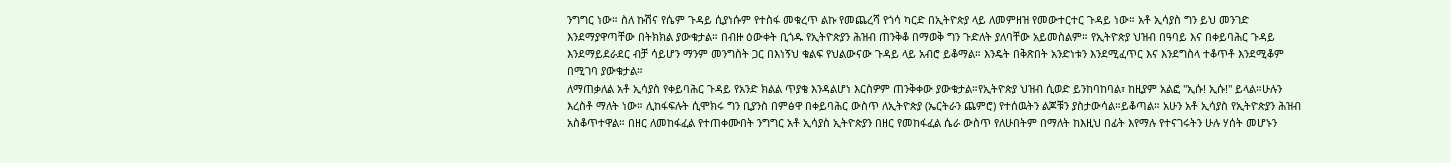ንግግር ነው። ስለ ኩሽና የሴም ጉዳይ ሲያነሱም የተስፋ መቁረጥ ልኩ የመጨረሻ የጎሳ ካርድ በኢትዮጵያ ላይ ለመምዘዝ የመውተርተር ጉዳይ ነው። አቶ ኢሳያስ ግን ይህ መንገድ እንደማያዋጣቸው በትክክል ያውቁታል። በብዙ ዕውቀት ቢጎዱ የኢትዮጵያን ሕዝብ ጠንቅቆ በማወቅ ግን ጉድለት ያለባቸው አይመስልም። የኢትዮጵያ ህዝብ በዓባይ እና በቀይባሕር ጉዳይ እንደማይደራደር ብቻ ሳይሆን ማንም መንግስት ጋር በእነኝህ ቁልፍ የህልውናው ጉዳይ ላይ አብሮ ይቆማል። እንዴት በቅጽበት አንድነቱን እንደሚፈጥር እና እንደግስላ ተቆጥቶ እንደሚቆም በሚገባ ያውቁታል።
ለማጠቃለል አቶ ኢሳያስ የቀይባሕር ጉዳይ የአንድ ክልል ጥያቄ እንዳልሆነ እርስዎም ጠንቅቀው ያውቁታል።የኢትዮጵያ ህዝብ ሲወድ ይንከባከባል፣ ከዚያም አልፎ ''ኢሱ! ኢሱ!'' ይላል።ሁሉን እረስቶ ማለት ነው። ሊከፋፍሉት ሲሞክሩ ግን ቢያንስ በምፅዋ በቀይባሕር ውስጥ ለኢትዮጵያ (ኤርትራን ጨምሮ) የተሰዉትን ልጆቹን ያስታውሳል።ይቆጣል። አሁን አቶ ኢሳያስ የኢትዮጵያን ሕዝብ አስቆጥተዋል። በዘር ለመከፋፈል የተጠቀሙበት ንግግር አቶ ኢሳያስ ኢትዮጵያን በዘር የመከፋፈል ሴራ ውስጥ የለሁበትም በማለት ከእዚህ በፊት እየማሉ የተናገሩትን ሁሉ ሃሰት መሆኑን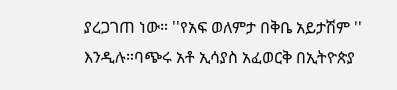ያረጋገጠ ነው። ''የአፍ ወለምታ በቅቤ አይታሽም '' እንዲሉ።ባጭሩ አቶ ኢሳያስ አፈወርቅ በኢትዮጵያ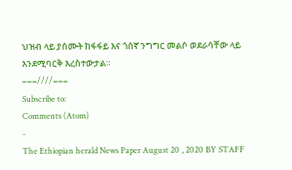ህዝብ ላይ ያሰሙት ከፋፋይ እና ጎሰኛ ንግግር መልሶ ወደራሳቸው ላይ እንደሚባርቅ እረስተውታል።
===////===
Subscribe to:
Comments (Atom)
-
The Ethiopian herald News Paper August 20 , 2020 BY STAFF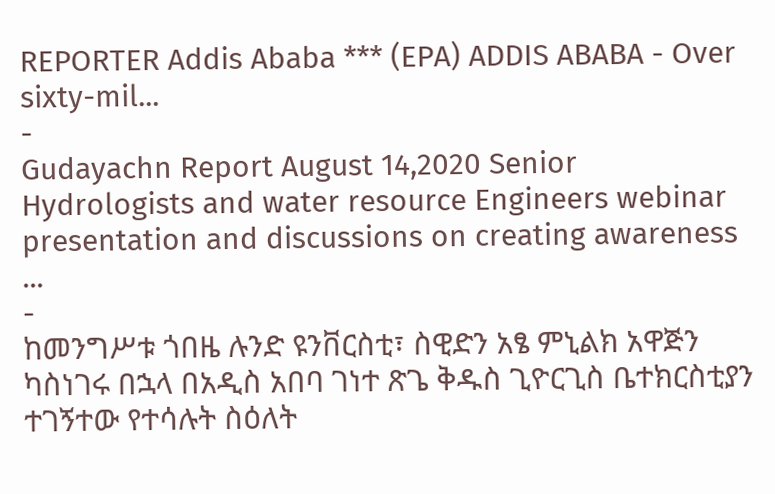REPORTER Addis Ababa *** (EPA) ADDIS ABABA - Over sixty-mil...
-
Gudayachn Report August 14,2020 Senior Hydrologists and water resource Engineers webinar presentation and discussions on creating awareness ...
-
ከመንግሥቱ ጎበዜ ሉንድ ዩንቨርስቲ፣ ስዊድን አፄ ምኒልክ አዋጅን ካስነገሩ በኋላ በአዲስ አበባ ገነተ ጽጌ ቅዱስ ጊዮርጊስ ቤተክርስቲያን ተገኝተው የተሳሉት ስዕለት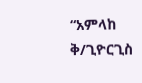“አምላከ ቅ/ጊዮርጊስ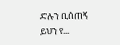ድሉን ቢሰጠኝ ይህን የ...